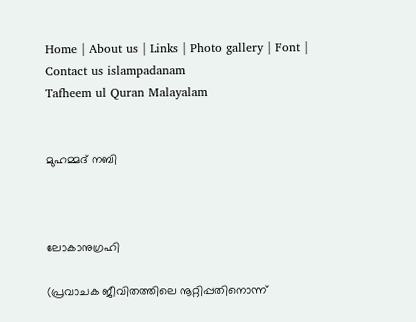Home | About us | Links | Photo gallery | Font | Contact us islampadanam
Tafheem ul Quran Malayalam


മുഹമ്മദ്‌ നബി



ലോകാനുഗ്രഹി

(പ്രവാചക ജീവിതത്തിലെ നൂറ്റിപ്പതിനൊന്ന്‌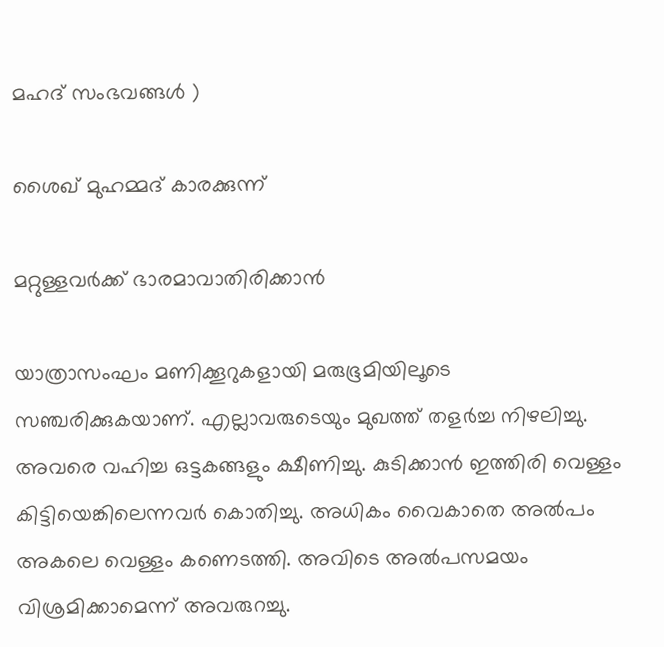മഹദ്‌ സംഭവങ്ങള്‍ ‍)

ശൈഖ്‌ മുഹമ്മദ്‌ കാരക്കുന്ന്‌

മറ്റുള്ളവര്‍ക്ക് ഭാരമാവാതിരിക്കാന്‍

യാത്രാസംഘം മണിക്കൂറുകളായി മരുഭൂമിയിലൂടെ സഞ്ചരിക്കുകയാണ്. എല്ലാവരുടെയും മുഖത്ത് തളര്‍ച്ച നിഴലിച്ചു. അവരെ വഹിച്ച ഒട്ടകങ്ങളും ക്ഷീണിച്ചു. കുടിക്കാന്‍ ഇത്തിരി വെള്ളം കിട്ടിയെങ്കിലെന്നവര്‍ കൊതിച്ചു. അധികം വൈകാതെ അല്‍പം അകലെ വെള്ളം കണെടത്തി. അവിടെ അല്‍പസമയം വിശ്രമിക്കാമെന്ന് അവരുറച്ചു.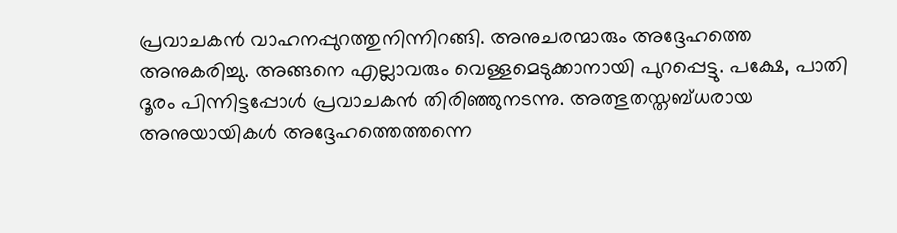പ്രവാചകന്‍ വാഹനപ്പുറത്തുനിന്നിറങ്ങി. അനുചരന്മാരും അദ്ദേഹത്തെ അനുകരിച്ചു. അങ്ങനെ എല്ലാവരും വെള്ളമെടുക്കാനായി പുറപ്പെട്ടു. പക്ഷേ, പാതി ദൂരം പിന്നിട്ടപ്പോള്‍ പ്രവാചകന്‍ തിരിഞ്ഞുനടന്നു. അത്ഭുതസ്തബ്ധരായ അനുയായികള്‍ അദ്ദേഹത്തെത്തന്നെ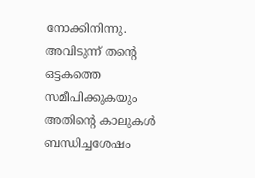നോക്കിനിന്നു. അവിടുന്ന് തന്റെ ഒട്ടകത്തെ സമീപിക്കുകയും അതിന്റെ കാലുകള്‍ ബന്ധിച്ചശേഷം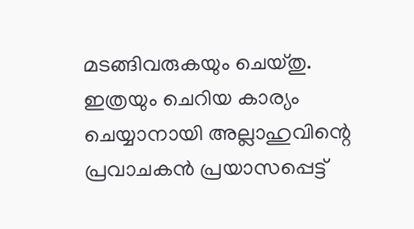മടങ്ങിവരുകയും ചെയ്തു.
ഇത്രയും ചെറിയ കാര്യം ചെയ്യാനായി അല്ലാഹുവിന്റെ പ്രവാചകന്‍ പ്രയാസപ്പെട്ട്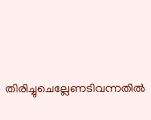തിരിച്ചുചെല്ലേണടിവന്നതില്‍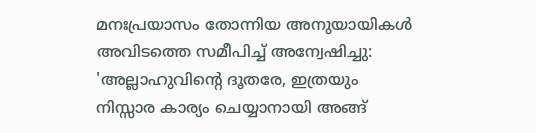മനഃപ്രയാസം തോന്നിയ അനുയായികള്‍ അവിടത്തെ സമീപിച്ച് അന്വേഷിച്ചു: 'അല്ലാഹുവിന്റെ ദൂതരേ, ഇത്രയും നിസ്സാര കാര്യം ചെയ്യാനായി അങ്ങ്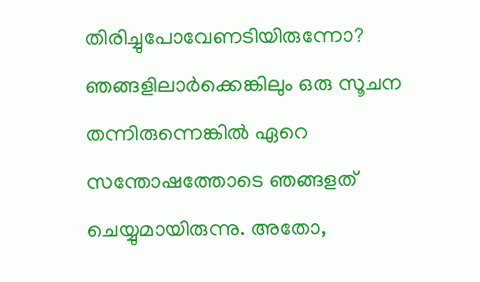തിരിച്ചുപോവേണടിയിരുന്നോ? ഞങ്ങളിലാര്‍ക്കെങ്കിലും ഒരു സൂചന തന്നിരുന്നെങ്കില്‍ ഏറെ സന്തോഷത്തോടെ ഞങ്ങളത് ചെയ്യുമായിരുന്നു. അതോ,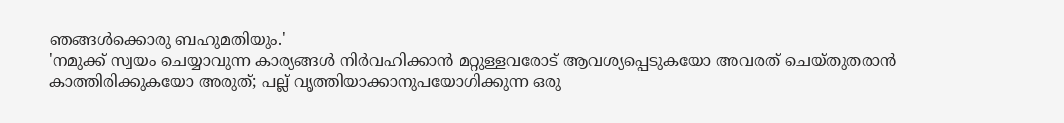ഞങ്ങള്‍ക്കൊരു ബഹുമതിയും.'
'നമുക്ക് സ്വയം ചെയ്യാവുന്ന കാര്യങ്ങള്‍ നിര്‍വഹിക്കാന്‍ മറ്റുള്ളവരോട് ആവശ്യപ്പെടുകയോ അവരത് ചെയ്തുതരാന്‍ കാത്തിരിക്കുകയോ അരുത്; പല്ല് വൃത്തിയാക്കാനുപയോഗിക്കുന്ന ഒരു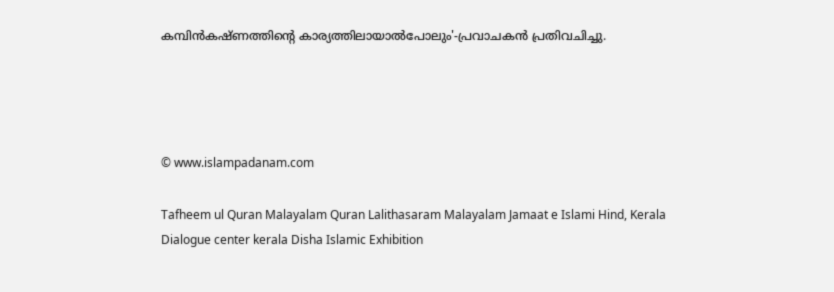കമ്പിന്‍കഷ്ണത്തിന്റെ കാര്യത്തിലായാല്‍പോലും'-പ്രവാചകന്‍ പ്രതിവചിച്ചു.




© www.islampadanam.com

Tafheem ul Quran Malayalam Quran Lalithasaram Malayalam Jamaat e Islami Hind, Kerala Dialogue center kerala Disha Islamic Exhibition